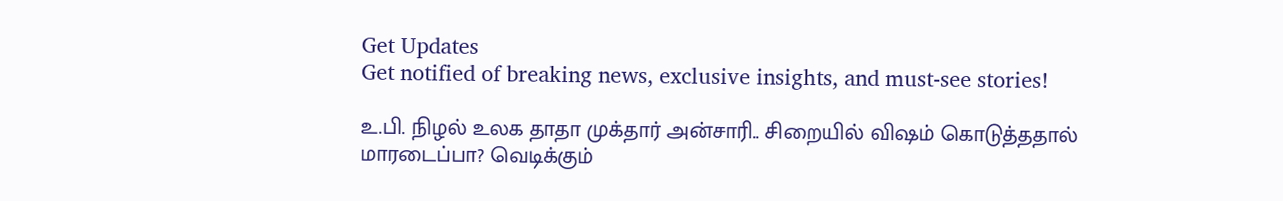Get Updates
Get notified of breaking news, exclusive insights, and must-see stories!

உ.பி. நிழல் உலக தாதா முக்தார் அன்சாரி.. சிறையில் விஷம் கொடுத்ததால் மாரடைப்பா? வெடிக்கும்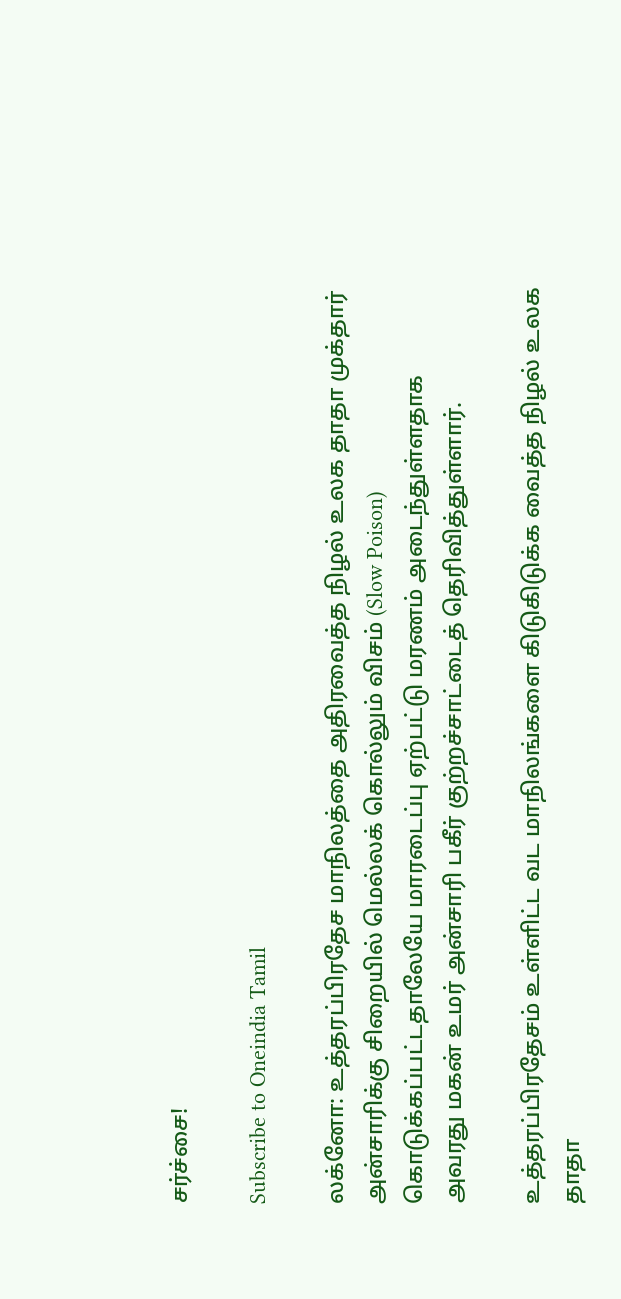சர்ச்சை!

Subscribe to Oneindia Tamil

லக்னோ: உத்தரப்பிரதேச மாநிலத்தை அதிரவைத்த நிழல் உலக தாதா முக்தார் அன்சாரிக்கு சிறையில் மெல்லக் கொல்லும் விசம் (Slow Poison) கொடுக்கப்பட்டதாலேயே மாரடைப்பு ஏற்பட்டு மரணம் அடைந்துள்ளதாக அவரது மகன் உமர் அன்சாரி பகீர் குற்றச்சாட்டைத் தெரிவித்துள்ளார்.

உத்தரப்பிரதேசம் உள்ளிட்ட வட மாநிலங்களை கிடுகிடுக்க வைத்த நிழல் உலக தாதா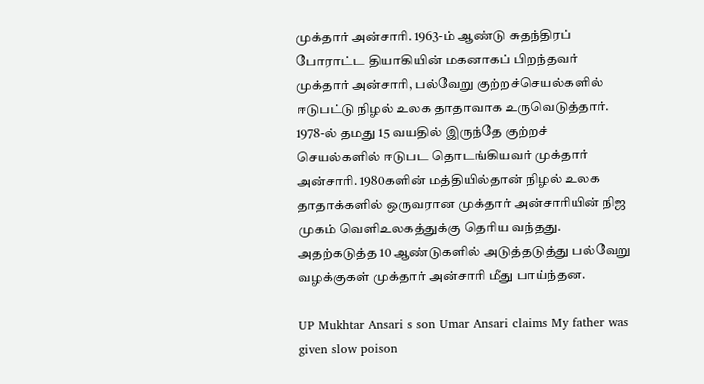முக்தார் அன்சாரி. 1963-ம் ஆண்டு சுதந்திரப் போராட்ட தியாகியின் மகனாகப் பிறந்தவர் முக்தார் அன்சாரி, பல்வேறு குற்றச்செயல்களில் ஈடுபட்டு நிழல் உலக தாதாவாக உருவெடுத்தார். 1978-ல் தமது 15 வயதில் இருந்தே குற்றச் செயல்களில் ஈடுபட தொடங்கியவர் முக்தார் அன்சாரி. 1980களின் மத்தியில்தான் நிழல் உலக தாதாக்களில் ஒருவரான முக்தார் அன்சாரியின் நிஜ முகம் வெளிஉலகத்துக்கு தெரிய வந்தது. அதற்கடுத்த 10 ஆண்டுகளில் அடுத்தடுத்து பல்வேறு வழக்குகள் முக்தார் அன்சாரி மீது பாய்ந்தன.

UP Mukhtar Ansari s son Umar Ansari claims My father was given slow poison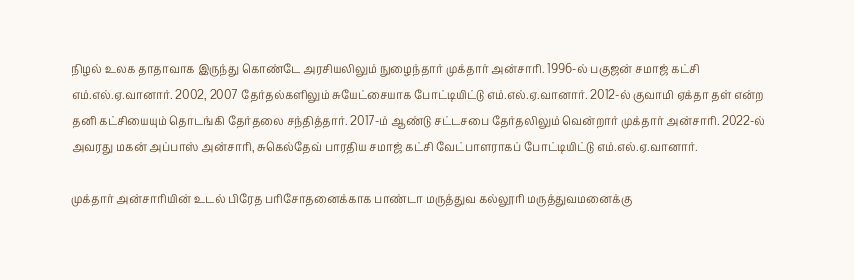நிழல் உலக தாதாவாக இருந்து கொண்டே அரசியலிலும் நுழைந்தார் முக்தார் அன்சாரி. 1996-ல் பகுஜன் சமாஜ் கட்சி எம்.எல்.ஏ.வானார். 2002, 2007 தேர்தல்களிலும் சுயேட்சையாக போட்டியிட்டு எம்.எல்.ஏ.வானார். 2012-ல் குவாமி ஏக்தா தள் என்ற தனி கட்சியையும் தொடங்கி தேர்தலை சந்தித்தார். 2017-ம் ஆண்டு சட்டசபை தேர்தலிலும் வென்றார் முக்தார் அன்சாரி. 2022-ல் அவரது மகன் அப்பாஸ் அன்சாரி, சுகெல்தேவ் பாரதிய சமாஜ் கட்சி வேட்பாளராகப் போட்டியிட்டு எம்.எல்.ஏ.வானார்.

முக்தார் அன்சாரியின் உடல் பிரேத பரிசோதனைக்காக பாண்டா மருத்துவ கல்லூரி மருத்துவமனைக்கு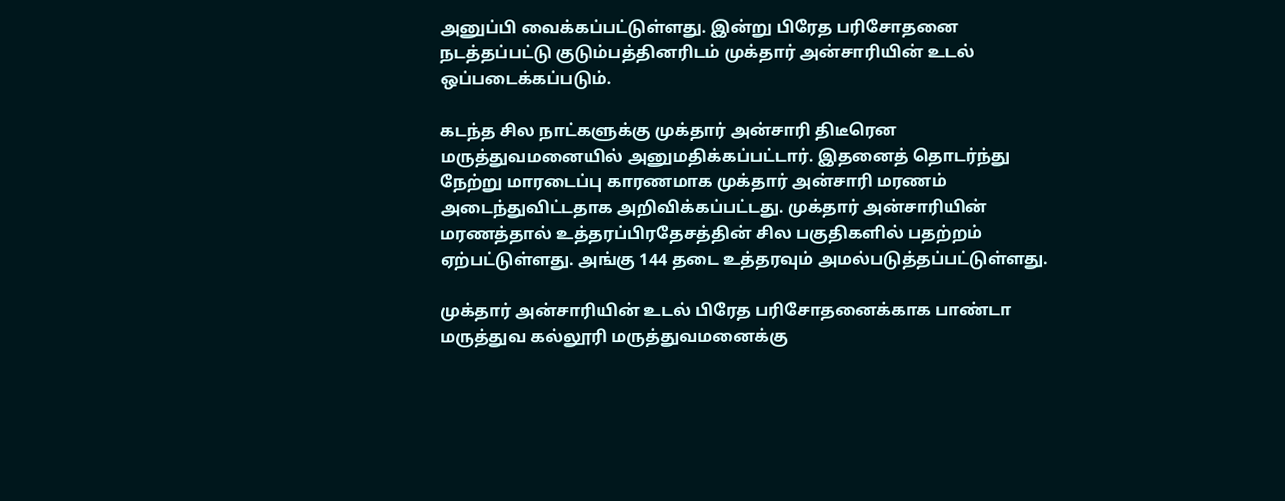அனுப்பி வைக்கப்பட்டுள்ளது. இன்று பிரேத பரிசோதனை நடத்தப்பட்டு குடும்பத்தினரிடம் முக்தார் அன்சாரியின் உடல் ஒப்படைக்கப்படும்.

கடந்த சில நாட்களுக்கு முக்தார் அன்சாரி திடீரென மருத்துவமனையில் அனுமதிக்கப்பட்டார். இதனைத் தொடர்ந்து நேற்று மாரடைப்பு காரணமாக முக்தார் அன்சாரி மரணம் அடைந்துவிட்டதாக அறிவிக்கப்பட்டது. முக்தார் அன்சாரியின் மரணத்தால் உத்தரப்பிரதேசத்தின் சில பகுதிகளில் பதற்றம் ஏற்பட்டுள்ளது. அங்கு 144 தடை உத்தரவும் அமல்படுத்தப்பட்டுள்ளது.

முக்தார் அன்சாரியின் உடல் பிரேத பரிசோதனைக்காக பாண்டா மருத்துவ கல்லூரி மருத்துவமனைக்கு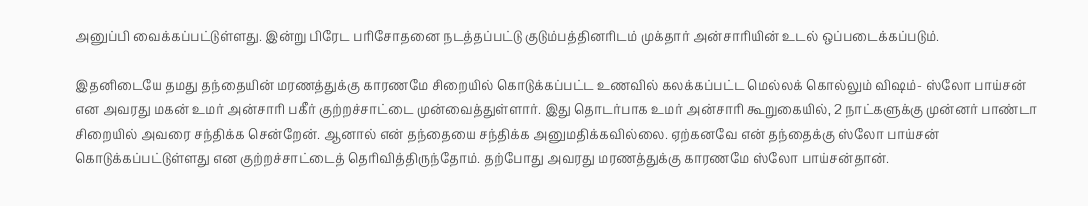அனுப்பி வைக்கப்பட்டுள்ளது. இன்று பிரேட பரிசோதனை நடத்தப்பட்டு குடும்பத்தினரிடம் முக்தார் அன்சாரியின் உடல் ஒப்படைக்கப்படும்.

இதனிடையே தமது தந்தையின் மரணத்துக்கு காரணமே சிறையில் கொடுக்கப்பட்ட உணவில் கலக்கப்பட்ட மெல்லக் கொல்லும் விஷம்- ஸ்லோ பாய்சன் என அவரது மகன் உமர் அன்சாரி பகீர் குற்றச்சாட்டை முன்வைத்துள்ளார். இது தொடர்பாக உமர் அன்சாரி கூறுகையில், 2 நாட்களுக்கு முன்னர் பாண்டா சிறையில் அவரை சந்திக்க சென்றேன். ஆனால் என் தந்தையை சந்திக்க அனுமதிக்கவில்லை. ஏற்கனவே என் தந்தைக்கு ஸ்லோ பாய்சன் கொடுக்கப்பட்டுள்ளது என குற்றச்சாட்டைத் தெரிவித்திருந்தோம். தற்போது அவரது மரணத்துக்கு காரணமே ஸ்லோ பாய்சன்தான்.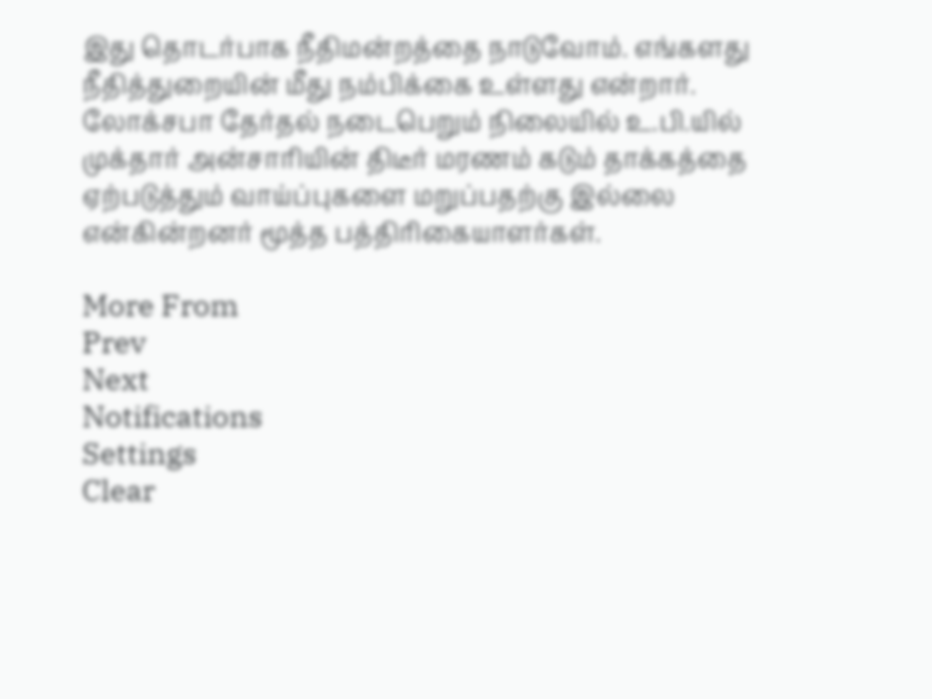இது தொடர்பாக நீதிமன்றத்தை நாடுவோம். எங்களது நீதித்துறையின் மீது நம்பிக்கை உள்ளது என்றார். லோக்சபா தேர்தல் நடைபெறும் நிலையில் உ.பி.யில் முக்தார் அன்சாரியின் திடீர் மரணம் கடும் தாக்கத்தை ஏற்படுத்தும் வாய்ப்புகளை மறுப்பதற்கு இல்லை என்கின்றனர் மூத்த பத்திரிகையாளர்கள்.

More From
Prev
Next
Notifications
Settings
Clear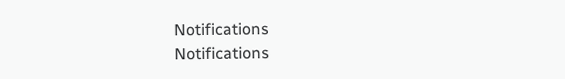Notifications
Notifications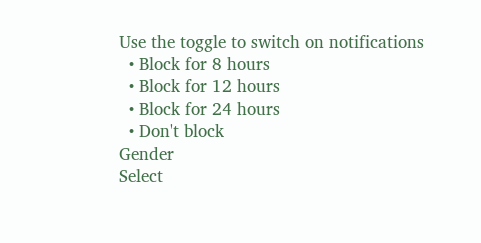Use the toggle to switch on notifications
  • Block for 8 hours
  • Block for 12 hours
  • Block for 24 hours
  • Don't block
Gender
Select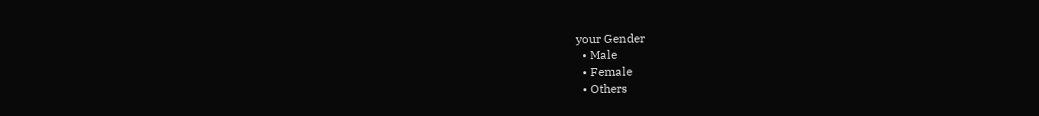your Gender
  • Male
  • Female
  • Others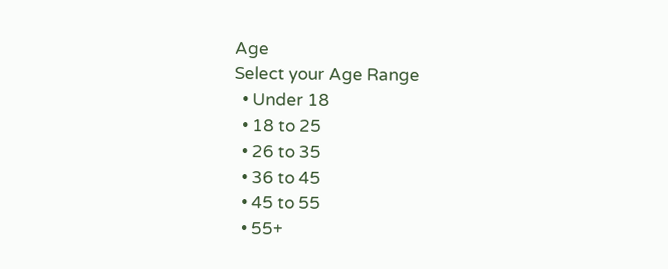Age
Select your Age Range
  • Under 18
  • 18 to 25
  • 26 to 35
  • 36 to 45
  • 45 to 55
  • 55+